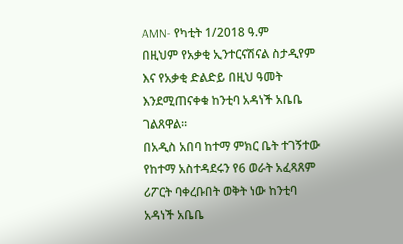AMN- የካቲት 1/2018 ዓ.ም
በዚህም የአቃቂ ኢንተርናሽናል ስታዲየም እና የአቃቂ ድልድይ በዚህ ዓመት እንደሚጠናቀቁ ከንቲባ አዳነች አቤቤ ገልጸዋል።
በአዲስ አበባ ከተማ ምክር ቤት ተገኝተው የከተማ አስተዳደሩን የ6 ወራት አፈጻጸም ሪፖርት ባቀረቡበት ወቅት ነው ከንቲባ አዳነች አቤቤ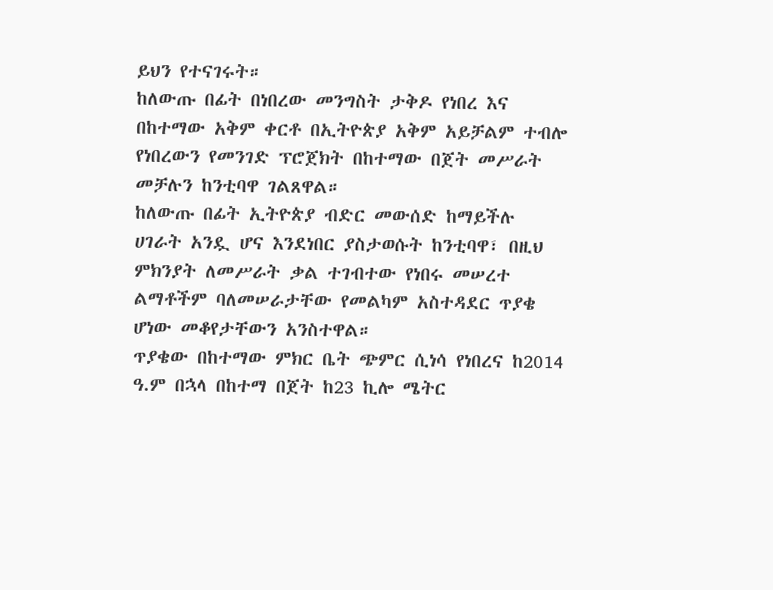ይህን የተናገሩት።
ከለውጡ በፊት በነበረው መንግስት ታቅዶ የነበረ እና በከተማው አቅም ቀርቶ በኢትዮጵያ አቅም አይቻልም ተብሎ የነበረውን የመንገድ ፕሮጀክት በከተማው በጀት መሥራት መቻሉን ከንቲባዋ ገልጸዋል።
ከለውጡ በፊት ኢትዮጵያ ብድር መውሰድ ከማይችሉ ሀገራት አንዷ ሆና እንደነበር ያስታወሱት ከንቲባዋ፣ በዚህ ምክንያት ለመሥራት ቃል ተገብተው የነበሩ መሠረተ ልማቶችም ባለመሠራታቸው የመልካም አስተዳደር ጥያቄ ሆነው መቆየታቸውን አንስተዋል።
ጥያቄው በከተማው ምክር ቤት ጭምር ሲነሳ የነበረና ከ2014 ዓ.ም በኋላ በከተማ በጀት ከ23 ኪሎ ሜትር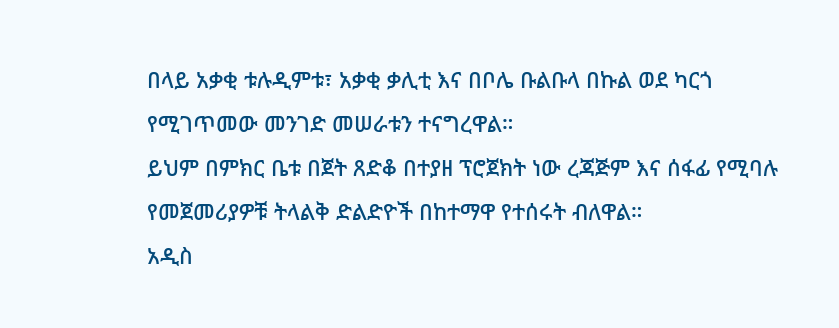በላይ አቃቂ ቱሉዲምቱ፣ አቃቂ ቃሊቲ እና በቦሌ ቡልቡላ በኩል ወደ ካርጎ የሚገጥመው መንገድ መሠራቱን ተናግረዋል።
ይህም በምክር ቤቱ በጀት ጸድቆ በተያዘ ፕሮጀክት ነው ረጃጅም እና ሰፋፊ የሚባሉ የመጀመሪያዎቹ ትላልቅ ድልድዮች በከተማዋ የተሰሩት ብለዋል።
አዲስ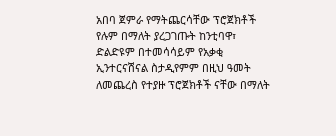አበባ ጀምራ የማትጨርሳቸው ፕሮጀክቶች የሉም በማለት ያረጋገጡት ከንቲባዋ፣ ድልድዩም በተመሳሳይም የአቃቂ ኢንተርናሽናል ስታዲየምም በዚህ ዓመት ለመጨረስ የተያዙ ፕሮጀክቶች ናቸው በማለት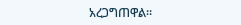አረጋግጠዋል።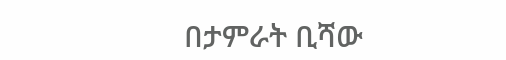በታምራት ቢሻው